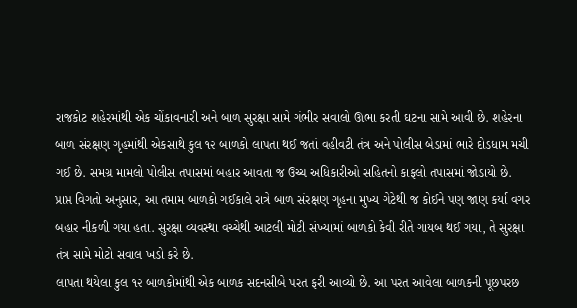રાજકોટ શહેરમાંથી એક ચોંકાવનારી અને બાળ સુરક્ષા સામે ગંભીર સવાલો ઊભા કરતી ઘટના સામે આવી છે. શહેરના બાળ સંરક્ષણ ગૃહમાંથી એકસાથે કુલ ૧૨ બાળકો લાપતા થઈ જતાં વહીવટી તંત્ર અને પોલીસ બેડામાં ભારે દોડધામ મચી ગઈ છે. સમગ્ર મામલો પોલીસ તપાસમાં બહાર આવતા જ ઉચ્ચ અધિકારીઓ સહિતનો કાફલો તપાસમાં જોડાયો છે.
પ્રાપ્ત વિગતો અનુસાર, આ તમામ બાળકો ગઈકાલે રાત્રે બાળ સંરક્ષણ ગૃહના મુખ્ય ગેટેથી જ કોઈને પણ જાણ કર્યા વગર બહાર નીકળી ગયા હતા. સુરક્ષા વ્યવસ્થા વચ્ચેથી આટલી મોટી સંખ્યામાં બાળકો કેવી રીતે ગાયબ થઈ ગયા, તે સુરક્ષા તંત્ર સામે મોટો સવાલ ખડો કરે છે.
લાપતા થયેલા કુલ ૧૨ બાળકોમાંથી એક બાળક સદનસીબે પરત ફરી આવ્યો છે. આ પરત આવેલા બાળકની પૂછપરછ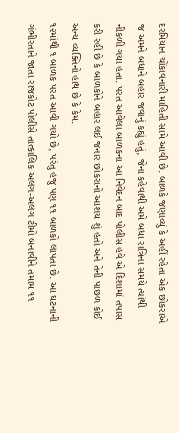દરમિયાન ચોંકાવનારી માહિતી સામે આવી છે. બાળકે જણાવ્યું કે અહીં રહેતા એક છોકરાએ જ અમને બધાને બહાર જવાનું કહ્યું હતું, જેના કહેવાથી અમે બધા રાત્રિના સમયે ત્યાંથી નીકળી ગયા હતા. પરત આવેલા બાળકના આ નિવેદન બાદ પોલીસ હવે એ દિશામાં તપાસ કરી રહી છે કે બાળકોને બહાર લઈ જનાર છોકરાનો આશય શું હતો અને તેની પાછળ કોઈ અન્ય વ્યક્તિનો હાથ છે કે કેમ.
૧૨માંથી ૧ બાળક પરત આવી ગયો છે, પરંતુ હજુ પણ ૧૧ બાળકો લાપતા છે. આ ઘટનાની ગંભીરતાને જાતા રાજકોટ પોલીસે તાત્કાલિક અલગ-અલગ ટીમો બનાવીને તમામ ૧૧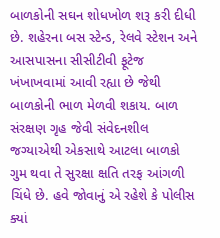બાળકોની સઘન શોધખોળ શરૂ કરી દીધી છે. શહેરના બસ સ્ટેન્ડ, રેલવે સ્ટેશન અને આસપાસના સીસીટીવી ફૂટેજ ખંખાખવામાં આવી રહ્યા છે જેથી બાળકોની ભાળ મેળવી શકાય. બાળ સંરક્ષણ ગૃહ જેવી સંવેદનશીલ જગ્યાએથી એકસાથે આટલા બાળકો ગુમ થવા તે સુરક્ષા ક્ષતિ તરફ આંગળી ચિંધે છે. હવે જોવાનું એ રહેશે કે પોલીસ ક્યાં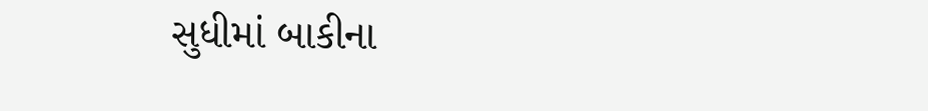સુધીમાં બાકીના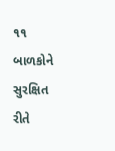૧૧ બાળકોને સુરક્ષિત રીતે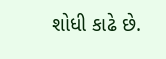શોધી કાઢે છે.